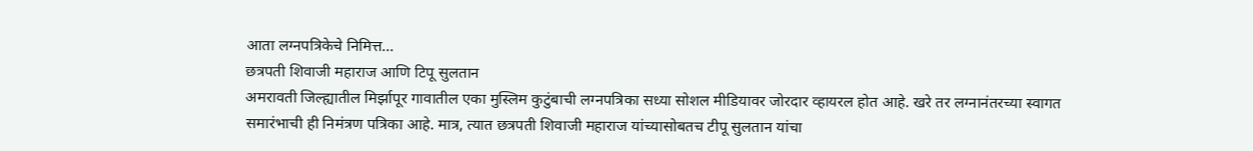आता लग्नपत्रिकेचे निमित्त...
छत्रपती शिवाजी महाराज आणि टिपू सुलतान
अमरावती जिल्ह्यातील मिर्झापूर गावातील एका मुस्लिम कुटुंबाची लग्नपत्रिका सध्या सोशल मीडियावर जोरदार व्हायरल होत आहे. खरे तर लग्नानंतरच्या स्वागत समारंभाची ही निमंत्रण पत्रिका आहे. मात्र, त्यात छत्रपती शिवाजी महाराज यांच्यासोबतच टीपू सुलतान यांचा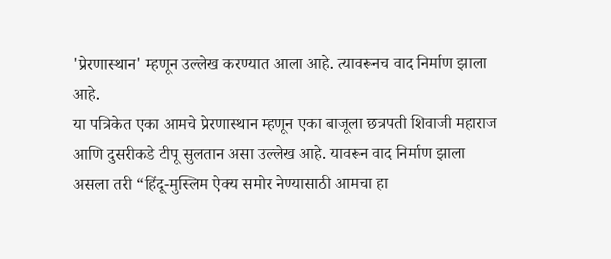'प्रेरणास्थान' म्हणून उल्लेख करण्यात आला आहे. त्यावरूनच वाद निर्माण झाला आहे.
या पत्रिकेत एका आमचे प्रेरणास्थान म्हणून एका बाजूला छत्रपती शिवाजी महाराज आणि दुसरीकडे टीपू सुलतान असा उल्लेख आहे. यावरून वाद निर्माण झाला असला तरी “हिंदू-मुस्लिम ऐक्य समोर नेण्यासाठी आमचा हा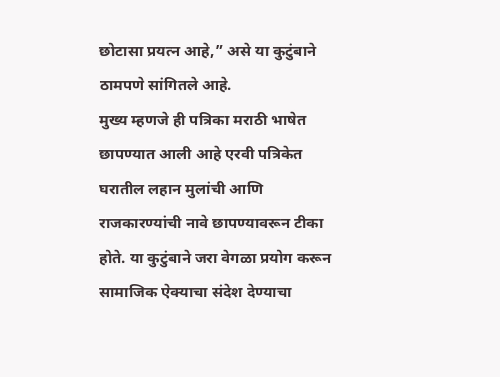छोटासा प्रयत्न आहे,” असे या कुटुंबाने ठामपणे सांगितले आहे.
मुख्य म्हणजे ही पत्रिका मराठी भाषेत छापण्यात आली आहे एरवी पत्रिकेत घरातील लहान मुलांची आणि राजकारण्यांची नावे छापण्यावरून टीका होते. या कुटुंबाने जरा वेगळा प्रयोग करून सामाजिक ऐक्याचा संदेश देण्याचा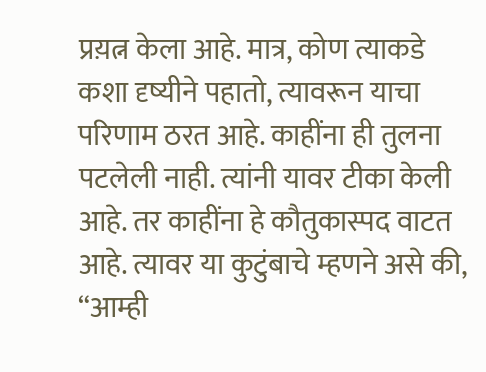प्रय़त्न केला आहे. मात्र, कोण त्याकडे कशा दृष्यीने पहातो, त्यावरून याचा परिणाम ठरत आहे. काहींना ही तुलना पटलेली नाही. त्यांनी यावर टीका केली आहे. तर काहींना हे कौतुकास्पद वाटत आहे. त्यावर या कुटुंबाचे म्हणने असे की, “आम्ही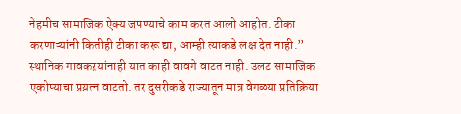नेहमीच सामाजिक ऐक्य जपण्याचे काम करत आलो आहोत. टीका करणाऱ्यांनी कितीही टीका करू द्या, आम्ही त्याकडे लक्ष देत नाही.”
स्थानिक गावकऱयांनाही यात काही वावगे वाटत नाही. उलट सामाजिक एकोप्याचा प्रय़त्न वाटतो. तर दुसरीकडे राज्यातून मात्र वेगळ्या प्रतिक्रिया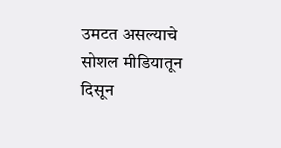उमटत असल्याचे सोशल मीडियातून दिसून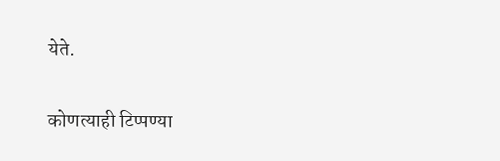येते.

कोणत्याही टिप्पण्या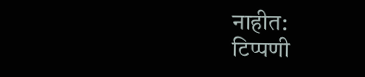नाहीत:
टिप्पणी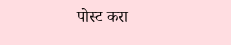पोस्ट करा